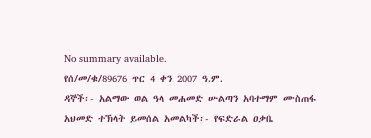No summary available.
የሰ/መ/ቁ/89676 ጥር 4 ቀን 2007 ዓ.ም.
ዳኞች፡- አልማው ወል ዓላ መሐመድ ሡልጣን አባተማም ሙስጠፋ አህመድ ተኽላት ይመሰል አመልካች፡- የፍድራል ዐቃቤ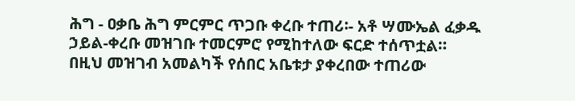ሕግ - ዐቃቤ ሕግ ምርምር ጥጋቡ ቀረቡ ተጠሪ፡- አቶ ሣሙኤል ፈቃዱ ኃይል-ቀረቡ መዝገቡ ተመርምሮ የሚከተለው ፍርድ ተሰጥቷል።
በዚህ መዝገብ አመልካች የሰበር አቤቱታ ያቀረበው ተጠሪው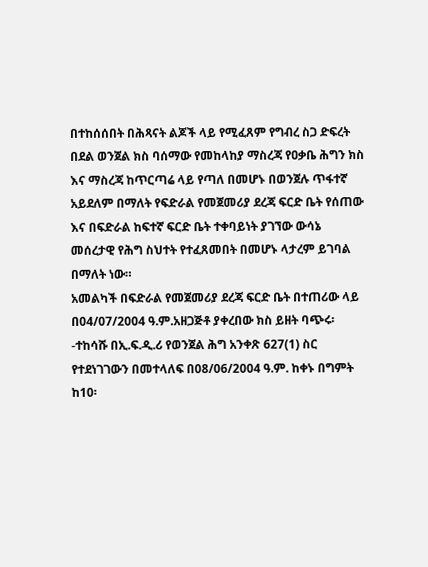በተከሰሰበት በሕጻናት ልጆች ላይ የሚፈጸም የግብረ ስጋ ድፍረት በደል ወንጀል ክስ ባሰማው የመከላከያ ማስረጃ የዐቃቤ ሕግን ክስ እና ማስረጃ ከጥርጣሬ ላይ የጣለ በመሆኑ በወንጀሉ ጥፋተኛ አይደለም በማለት የፍድራል የመጀመሪያ ደረጃ ፍርድ ቤት የሰጠው እና በፍድራል ከፍተኛ ፍርድ ቤት ተቀባይነት ያገኘው ውሳኔ መሰረታዊ የሕግ ስህተት የተፈጸመበት በመሆኑ ላታረም ይገባል በማለት ነው።
አመልካች በፍድራል የመጀመሪያ ደረጃ ፍርድ ቤት በተጠሪው ላይ በ04/07/2004 ዓ.ም.አዘጋጅቶ ያቀረበው ክስ ይዘት ባጭሩ፡-ተከሳሹ በኢ.ፍ.ዲ.ሪ የወንጀል ሕግ አንቀጽ 627(1) ስር የተደነገገውን በመተላለፍ በ08/06/2004 ዓ.ም. ከቀኑ በግምት ከ10፡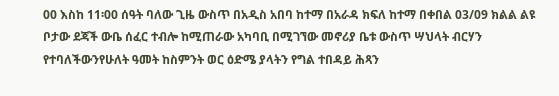00 እስከ 11፡00 ሰዓት ባለው ጊዜ ውስጥ በአዲስ አበባ ከተማ በአራዳ ክፍለ ከተማ በቀበል 03/09 ክልል ልዩ ቦታው ደጃች ውቤ ሰፈር ተብሎ ከሚጠራው አካባቢ በሚገኘው መኖሪያ ቤቱ ውስጥ ሣህላት ብርሃን የተባለችውንየሁለት ዓመት ከስምንት ወር ዕድሜ ያላትን የግል ተበዳይ ሕጻን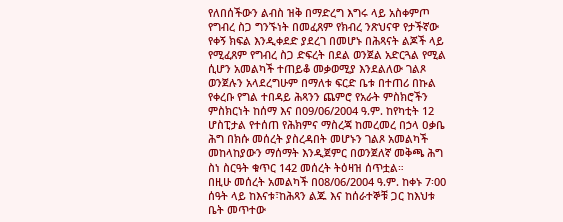የለበሰችውን ልብስ ዝቅ በማድረግ እግሩ ላይ አስቀምጦ የግብረ ስጋ ግንኙነት በመፈጸም የክብረ ንጽህናዋ የታችኛው የቀኝ ክፍል እንዲቀደድ ያደረገ በመሆኑ በሕጻናት ልጆች ላይ የሚፈጸም የግብረ ስጋ ድፍረት በደል ወንጀል አድርጓል የሚል ሲሆን አመልካች ተጠይቆ መቃወሚያ እንደልለው ገልጾ ወንጀሉን አላደረግሁም በማለቱ ፍርድ ቤቱ በተጠሪ በኩል የቀረቡ የግል ተበዳይ ሕጻንን ጨምሮ የአራት ምስክሮችን ምስክርነት ከሰማ እና በ09/06/2004 ዓ.ም. ከየካቲት 12 ሆስፒታል የተሰጠ የሕክምና ማስረጃ ከመረመረ በኃላ ዐቃቤ ሕግ በክሱ መሰረት ያስረዳበት መሆኑን ገልጾ አመልካች መከላከያውን ማሰማት እንዲጀምር በወንጀለኛ መቅጫ ሕግ ስነ ስርዓት ቁጥር 142 መሰረት ትዕዛዝ ሰጥቷል።
በዚሁ መሰረት አመልካች በ08/06/2004 ዓ.ም. ከቀኑ 7፡00 ሰዓት ላይ ከእናቱ፣ከሕጻን ልጁ እና ከሰራተኞቹ ጋር ከእህቱ ቤት መጥተው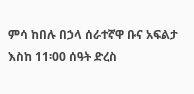ምሳ ከበሉ በኃላ ሰራተኛዋ ቡና አፍልታ እስከ 11፡00 ሰዓት ድረስ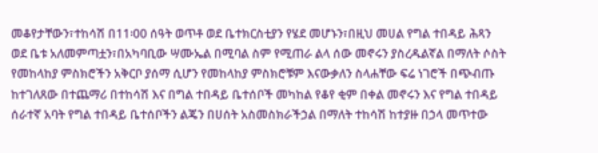መቆየታቸውን፣ተከሳሽ በ11፡00 ሰዓት ወጥቶ ወደ ቤተክርስቲያን የሄደ መሆኑን፣በዚህ መሀል የግል ተበዳይ ሕጻን ወደ ቤቱ አለመምጣቷን፣በአካባቢው ሣሙኤል በሚባል ስም የሚጠራ ልላ ሰው መኖሩን ያስረዱልኛል በማለት ሶስት የመከላከያ ምስክሮችን አቅርቦ ያሰማ ሲሆን የመከላከያ ምስክሮቹም እናውቃለን ስላሐቸው ፍሬ ነገሮች በጭብጡ ከተገለጸው በተጨማሪ በተከሳሽ እና በግል ተበዳይ ቤተሰቦች መካከል የቆየ ቂም በቀል መኖሩን እና የግል ተበዳይ ሰራተኛ አባት የግል ተበዳይ ቤተሰቦችን ልጄን በሀሰት አስመስክራችኃል በማለት ተከሳሽ ከተያዙ በኃላ መጥተው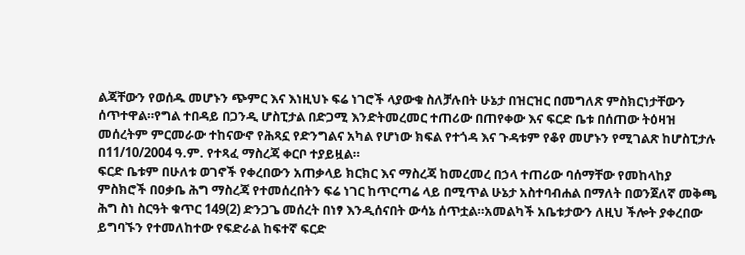ልጃቸውን የወሰዱ መሆኑን ጭምር እና እነዚህኑ ፍሬ ነገሮች ላያውቁ ስለቻሉበት ሁኔታ በዝርዝር በመግለጽ ምስክርነታቸውን ሰጥተዋል።የግል ተበዳይ በጋንዲ ሆስፒታል በድጋሚ እንድትመረመር ተጠሪው በጠየቀው እና ፍርድ ቤቱ በሰጠው ትዕዛዝ መሰረትም ምርመራው ተከናውኖ የሕጻኗ የድንግልና አካል የሆነው ክፍል የተጎዳ እና ጉዳቱም የቆየ መሆኑን የሚገልጽ ከሆስፒታሉ በ11/10/2004 ዓ.ም. የተጻፈ ማስረጃ ቀርቦ ተያይዟል።
ፍርድ ቤቱም በሁለቱ ወገኖች የቀረበውን አጠቃላይ ክርክር እና ማስረጃ ከመረመረ በኃላ ተጠሪው ባሰማቸው የመከላከያ ምስክሮች በዐቃቤ ሕግ ማስረጃ የተመሰረበትን ፍሬ ነገር ከጥርጣሬ ላይ በሚጥል ሁኔታ አስተባብሐል በማለት በወንጀለኛ መቅጫ ሕግ ስነ ስርዓት ቁጥር 149(2) ድንጋጌ መሰረት በነፃ እንዲሰናበት ውሳኔ ሰጥቷል።አመልካች አቤቱታውን ለዚህ ችሎት ያቀረበው ይግባኙን የተመለከተው የፍድራል ከፍተኛ ፍርድ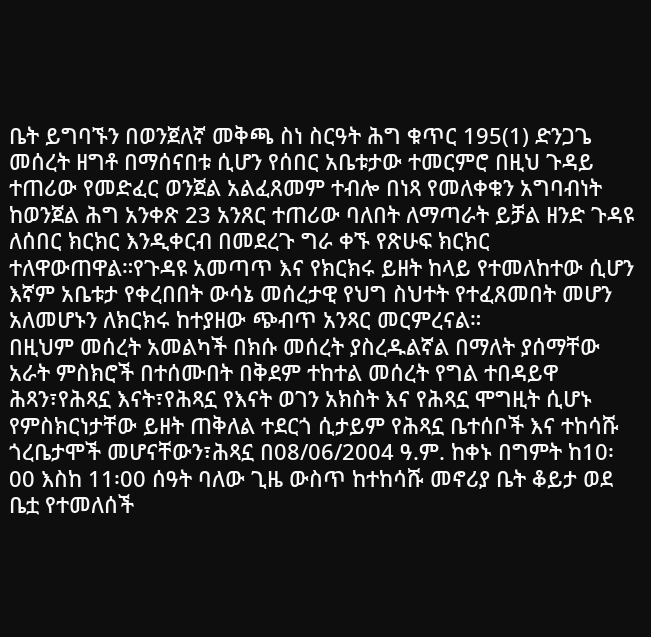ቤት ይግባኙን በወንጀለኛ መቅጫ ስነ ስርዓት ሕግ ቁጥር 195(1) ድንጋጌ መሰረት ዘግቶ በማሰናበቱ ሲሆን የሰበር አቤቱታው ተመርምሮ በዚህ ጉዳይ ተጠሪው የመድፈር ወንጀል አልፈጸመም ተብሎ በነጻ የመለቀቁን አግባብነት ከወንጀል ሕግ አንቀጽ 23 አንጸር ተጠሪው ባለበት ለማጣራት ይቻል ዘንድ ጉዳዩ ለሰበር ክርክር እንዲቀርብ በመደረጉ ግራ ቀኙ የጽሁፍ ክርክር ተለዋውጠዋል።የጉዳዩ አመጣጥ እና የክርክሩ ይዘት ከላይ የተመለከተው ሲሆን እኛም አቤቱታ የቀረበበት ውሳኔ መሰረታዊ የህግ ስህተት የተፈጸመበት መሆን አለመሆኑን ለክርክሩ ከተያዘው ጭብጥ አንጻር መርምረናል።
በዚህም መሰረት አመልካች በክሱ መሰረት ያስረዱልኛል በማለት ያሰማቸው አራት ምስክሮች በተሰሙበት በቅደም ተከተል መሰረት የግል ተበዳይዋ ሕጻን፣የሕጻኗ እናት፣የሕጻኗ የእናት ወገን አክስት እና የሕጻኗ ሞግዚት ሲሆኑ የምስክርነታቸው ይዘት ጠቅለል ተደርጎ ሲታይም የሕጻኗ ቤተሰቦች እና ተከሳሹ ጎረቤታሞች መሆናቸውን፣ሕጻኗ በ08/06/2004 ዓ.ም. ከቀኑ በግምት ከ10፡00 እስከ 11፡00 ሰዓት ባለው ጊዜ ውስጥ ከተከሳሹ መኖሪያ ቤት ቆይታ ወደ ቤቷ የተመለሰች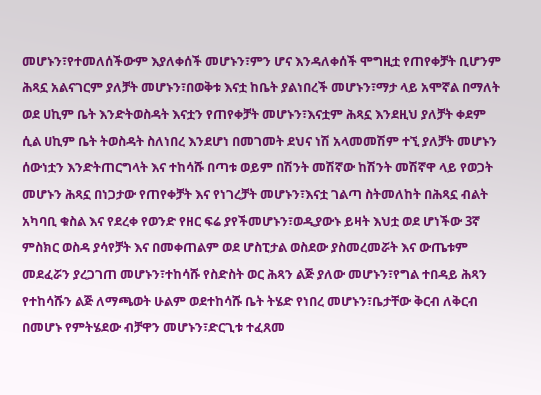መሆኑን፣የተመለሰችውም እያለቀሰች መሆኑን፣ምን ሆና እንዳለቀሰች ሞግዚቷ የጠየቀቻት ቢሆንም ሕጻኗ አልናገርም ያለቻት መሆኑን፣በወቅቱ እናቷ ከቤት ያልነበረች መሆኑን፣ማታ ላይ አሞኛል በማለት ወደ ሀኪም ቤት እንድትወስዳት እናቷን የጠየቀቻት መሆኑን፣እናቷም ሕጻኗ እንደዚህ ያለቻት ቀደም ሲል ሀኪም ቤት ትወስዳት ስለነበረ እንደሆነ በመገመት ደህና ነሽ አላመመሽም ተኚ ያለቻት መሆኑን ሰውነቷን እንድትጠርግላት እና ተከሳሹ በጣቱ ወይም በሽንት መሽኛው ከሽንት መሽኛዋ ላይ የወጋት መሆኑን ሕጻኗ በነጋታው የጠየቀቻት እና የነገረቻት መሆኑን፣እናቷ ገልጣ ስትመለከት በሕጻኗ ብልት አካባቢ ቁስል እና የደረቀ የወንድ የዘር ፍሬ ያየችመሆኑን፣ወዲያውኑ ይዛት እህቷ ወደ ሆነችው 3ኛ ምስክር ወስዳ ያሳየቻት እና በመቀጠልም ወደ ሆስፒታል ወስደው ያስመረመሯት እና ውጤቱም መደፈሯን ያረጋገጠ መሆኑን፣ተከሳሹ የስድስት ወር ሕጻን ልጅ ያለው መሆኑን፣የግል ተበዳይ ሕጻን የተከሳሹን ልጅ ለማጫወት ሁልም ወደተከሳሹ ቤት ትሄድ የነበረ መሆኑን፣ቤታቸው ቅርብ ለቅርብ በመሆኑ የምትሄደው ብቻዋን መሆኑን፣ድርጊቱ ተፈጸመ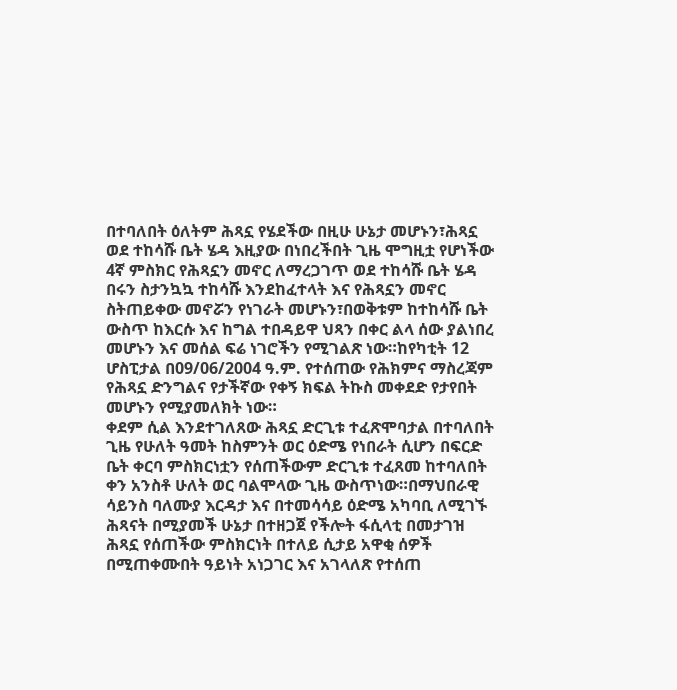በተባለበት ዕለትም ሕጻኗ የሄደችው በዚሁ ሁኔታ መሆኑን፣ሕጻኗ ወደ ተከሳሹ ቤት ሄዳ እዚያው በነበረችበት ጊዜ ሞግዚቷ የሆነችው 4ኛ ምስክር የሕጻኗን መኖር ለማረጋገጥ ወደ ተከሳሹ ቤት ሄዳ በሩን ስታንኳኳ ተከሳሹ እንደከፈተላት እና የሕጻኗን መኖር ስትጠይቀው መኖሯን የነገራት መሆኑን፣በወቅቱም ከተከሳሹ ቤት ውስጥ ከእርሱ እና ከግል ተበዳይዋ ህጻን በቀር ልላ ሰው ያልነበረ መሆኑን እና መሰል ፍሬ ነገሮችን የሚገልጽ ነው።ከየካቲት 12 ሆስፒታል በ09/06/2004 ዓ.ም. የተሰጠው የሕክምና ማስረጃም የሕጻኗ ድንግልና የታችኛው የቀኝ ክፍል ትኩስ መቀደድ የታየበት መሆኑን የሚያመለክት ነው።
ቀደም ሲል እንደተገለጸው ሕጻኗ ድርጊቱ ተፈጽሞባታል በተባለበት ጊዜ የሁለት ዓመት ከስምንት ወር ዕድሜ የነበራት ሲሆን በፍርድ ቤት ቀርባ ምስክርነቷን የሰጠችውም ድርጊቱ ተፈጸመ ከተባለበት ቀን አንስቶ ሁለት ወር ባልሞላው ጊዜ ውስጥነው።በማህበራዊ ሳይንስ ባለሙያ እርዳታ እና በተመሳሳይ ዕድሜ አካባቢ ለሚገኙ ሕጻናት በሚያመች ሁኔታ በተዘጋጀ የችሎት ፋሲላቲ በመታገዝ ሕጻኗ የሰጠችው ምስክርነት በተለይ ሲታይ አዋቂ ሰዎች በሚጠቀሙበት ዓይነት አነጋገር እና አገላለጽ የተሰጠ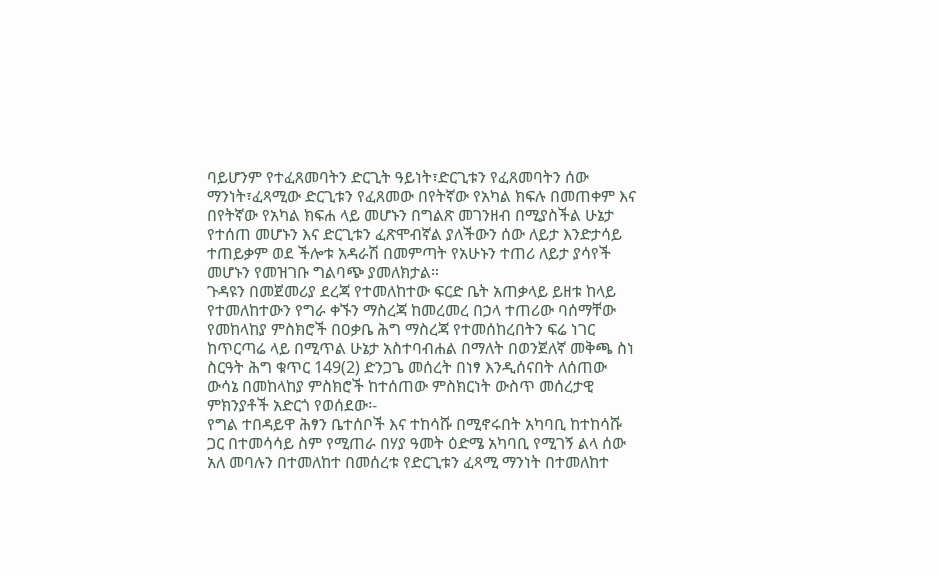ባይሆንም የተፈጸመባትን ድርጊት ዓይነት፣ድርጊቱን የፈጸመባትን ሰው ማንነት፣ፈጻሚው ድርጊቱን የፈጸመው በየትኛው የአካል ክፍሉ በመጠቀም እና በየትኛው የአካል ክፍሐ ላይ መሆኑን በግልጽ መገንዘብ በሚያስችል ሁኔታ የተሰጠ መሆኑን እና ድርጊቱን ፈጽሞብኛል ያለችውን ሰው ለይታ እንድታሳይ ተጠይቃም ወደ ችሎቱ አዳራሽ በመምጣት የአሁኑን ተጠሪ ለይታ ያሳየች መሆኑን የመዝገቡ ግልባጭ ያመለክታል።
ጉዳዩን በመጀመሪያ ደረጃ የተመለከተው ፍርድ ቤት አጠቃላይ ይዘቱ ከላይ የተመለከተውን የግራ ቀኙን ማስረጃ ከመረመረ በኃላ ተጠሪው ባሰማቸው የመከላከያ ምስክሮች በዐቃቤ ሕግ ማስረጃ የተመሰከረበትን ፍሬ ነገር ከጥርጣሬ ላይ በሚጥል ሁኔታ አስተባብሐል በማለት በወንጀለኛ መቅጫ ስነ ስርዓት ሕግ ቁጥር 149(2) ድንጋጌ መሰረት በነፃ እንዲሰናበት ለሰጠው ውሳኔ በመከላከያ ምስክሮች ከተሰጠው ምስክርነት ውስጥ መሰረታዊ ምክንያቶች አድርጎ የወሰደው፡-
የግል ተበዳይዋ ሕፃን ቤተሰቦች እና ተከሳሹ በሚኖሩበት አካባቢ ከተከሳሹ ጋር በተመሳሳይ ስም የሚጠራ በሃያ ዓመት ዕድሜ አካባቢ የሚገኝ ልላ ሰው አለ መባሉን በተመለከተ በመሰረቱ የድርጊቱን ፈጻሚ ማንነት በተመለከተ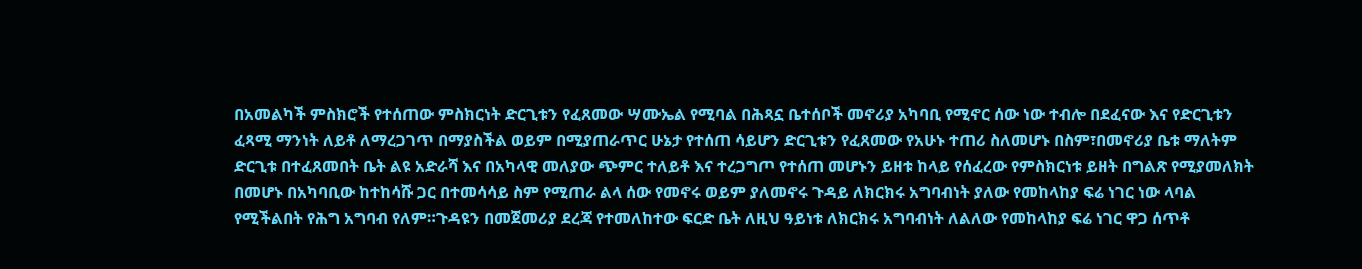በአመልካች ምስክሮች የተሰጠው ምስክርነት ድርጊቱን የፈጸመው ሣሙኤል የሚባል በሕጻኗ ቤተሰቦች መኖሪያ አካባቢ የሚኖር ሰው ነው ተብሎ በደፈናው እና የድርጊቱን ፈጻሚ ማንነት ለይቶ ለማረጋገጥ በማያስችል ወይም በሚያጠራጥር ሁኔታ የተሰጠ ሳይሆን ድርጊቱን የፈጸመው የአሁኑ ተጠሪ ስለመሆኑ በስም፣በመኖሪያ ቤቱ ማለትም ድርጊቱ በተፈጸመበት ቤት ልዩ አድራሻ እና በአካላዊ መለያው ጭምር ተለይቶ እና ተረጋግጦ የተሰጠ መሆኑን ይዘቱ ከላይ የሰፈረው የምስክርነቱ ይዘት በግልጽ የሚያመለክት በመሆኑ በአካባቢው ከተከሳሹ ጋር በተመሳሳይ ስም የሚጠራ ልላ ሰው የመኖሩ ወይም ያለመኖሩ ጉዳይ ለክርክሩ አግባብነት ያለው የመከላከያ ፍሬ ነገር ነው ላባል የሚችልበት የሕግ አግባብ የለም።ጉዳዩን በመጀመሪያ ደረጃ የተመለከተው ፍርድ ቤት ለዚህ ዓይነቱ ለክርክሩ አግባብነት ለልለው የመከላከያ ፍሬ ነገር ዋጋ ሰጥቶ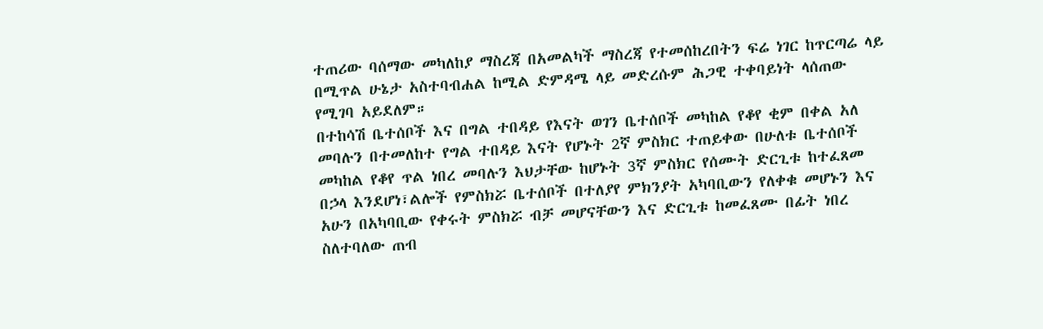ተጠሪው ባሰማው መካለከያ ማስረጃ በአመልካች ማስረጃ የተመሰከረበትን ፍሬ ነገር ከጥርጣሬ ላይ በሚጥል ሁኔታ አስተባብሐል ከሚል ድምዳሜ ላይ መድረሱም ሕጋዊ ተቀባይነት ላሰጠው የሚገባ አይደለም።
በተከሳሽ ቤተሰቦች እና በግል ተበዳይ የእናት ወገን ቤተሰቦች መካከል የቆየ ቂም በቀል አለ መባሉን በተመለከተ የግል ተበዳይ እናት የሆኑት 2ኛ ምስክር ተጠይቀው በሁለቱ ቤተሰቦች መካከል የቆየ ጥል ነበረ መባሉን እህታቸው ከሆኑት 3ኛ ምስክር የሰሙት ድርጊቱ ከተፈጸመ በኃላ እንደሆነ፣ልሎች የምስክሯ ቤተሰቦች በተለያየ ምክንያት አካባቢውን የለቀቁ መሆኑን እና አሁን በአካባቢው የቀሩት ምስክሯ ብቻ መሆናቸውን እና ድርጊቱ ከመፈጸሙ በፊት ነበረ ስለተባለው ጠብ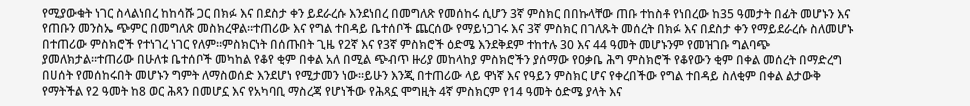የሚያውቁት ነገር ስላልነበረ ከከሳሹ ጋር በክፉ እና በደስታ ቀን ይደራረሱ እንደነበረ በመግለጽ የመሰከሩ ሲሆን 3ኛ ምስክር በበኩላቸው ጠቡ ተከስቶ የነበረው ከ35 ዓመታት በፊት መሆኑን እና የጠቡን መንስኤ ጭምር በመግለጽ መስክረዋል።ተጠሪው እና የግል ተበዳይ ቤተሰቦች ጨርሰው የማይነጋገሩ እና 3ኛ ምስክር በገለጹት መሰረት በክፉ እና በደስታ ቀን የማይደራረሱ ስለመሆኑ በተጠሪው ምስክሮች የተነገረ ነገር የለም።ምስክርነት በሰጡበት ጊዜ የ2ኛ እና የ3ኛ ምስክሮች ዕድሜ እንደቅደም ተከተሉ 30 እና 44 ዓመት መሆኑንም የመዝገቡ ግልባጭ ያመለክታል።ተጠሪው በሁለቱ ቤተሰቦች መካከል የቆየ ቂም በቀል አለ በሚል ጭብጥ ዙሪያ መከላከያ ምስክሮችን ያሰማው የዐቃቤ ሕግ ምስክሮች የቆየውን ቂም በቀል መሰረት በማድረግ በሀሰት የመሰከሩበት መሆኑን ግምት ለማስወሰድ እንደሆነ የሚታመን ነው።ይሁን እንጂ በተጠሪው ላይ ዋነኛ እና የዓይን ምስክር ሆና የቀረበችው የግል ተበዳይ ስለቂም በቀል ልታውቅ የማትችል የ2 ዓመት ከ8 ወር ሕጻን በመሆኗ እና የአካባቢ ማስረጃ የሆነችው የሕጻኗ ሞግዚት 4ኛ ምስክርም የ14 ዓመት ዕድሜ ያላት እና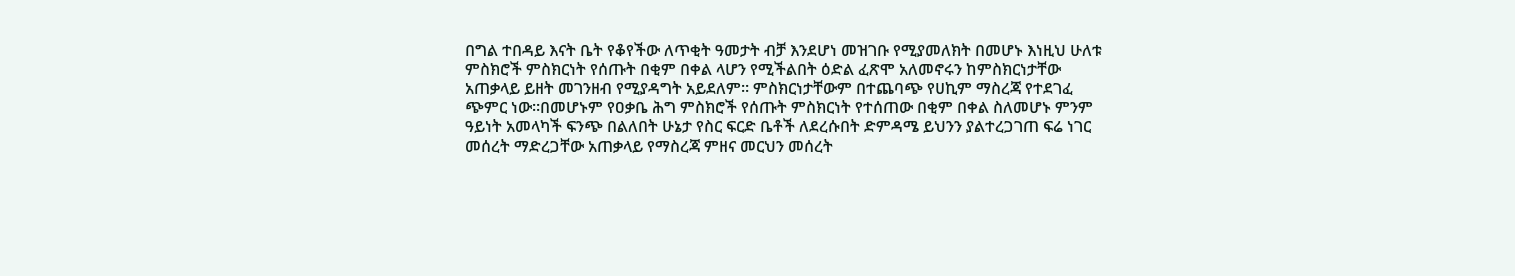በግል ተበዳይ እናት ቤት የቆየችው ለጥቂት ዓመታት ብቻ እንደሆነ መዝገቡ የሚያመለክት በመሆኑ እነዚህ ሁለቱ ምስክሮች ምስክርነት የሰጡት በቂም በቀል ላሆን የሚችልበት ዕድል ፈጽሞ አለመኖሩን ከምስክርነታቸው አጠቃላይ ይዘት መገንዘብ የሚያዳግት አይደለም። ምስክርነታቸውም በተጨባጭ የሀኪም ማስረጃ የተደገፈ ጭምር ነው።በመሆኑም የዐቃቤ ሕግ ምስክሮች የሰጡት ምስክርነት የተሰጠው በቂም በቀል ስለመሆኑ ምንም ዓይነት አመላካች ፍንጭ በልለበት ሁኔታ የስር ፍርድ ቤቶች ለደረሱበት ድምዳሜ ይህንን ያልተረጋገጠ ፍሬ ነገር መሰረት ማድረጋቸው አጠቃላይ የማስረጃ ምዘና መርህን መሰረት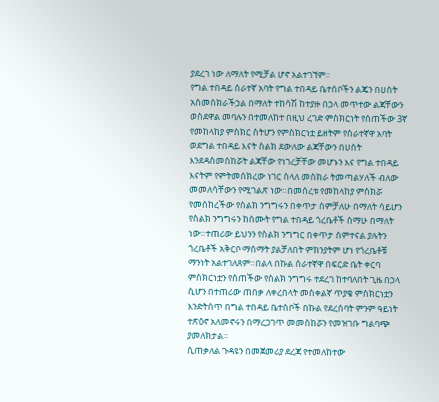ያደረገ ነው ለማለት የሚቻል ሆኖ አልተገኘም።
የግል ተበዳይ ሰራተኛ አባት የግል ተበዳይ ቤተሰቦችን ልጄን በሀሰት አስመስክራችኃል በማለት ተከሳሽ ከተያዙ በኃላ መጥተው ልጃቸውን ወስደዋል መባሉን በተመለከተ በዚህ ረገድ ምስክርነት የሰጠችው 3ኛ የመከላከያ ምስክር ስትሆን የምስክርነቷ ይዘትም የሰራተኛዋ አባት ወደግል ተበዳይ እናት ስልክ ደውለው ልጃቸውን በሀሰት እንደዳስመሰከሯት ልጃቸው የነገረቻቸው መሆኑን እና የግል ተበዳይ እናትም የምትመሰክረው ነገር ስላለ መስክራ ትመጣልሃለች ብለው መመለሳቸውን የሚገልጽ ነው።በመሰረቱ የመከላከያ ምስክሯ የመሰከረችው የስልክ ንግግሩን በቀጥታ ሰምቻለሁ በማለት ሳይሆን የስልክ ንግግሩን ከሰሙት የግል ተበዳይ ጎረቤቶች ሰማሁ በማለት ነው።ተጠሪው ይህንን የስልክ ንግግር በቀጥታ ሰምተናል ያሉትን ጎረቤቶች አቅርቦ ማሰማት ያልቻለበት ምክንያትም ሆነ የጎረቤቶቹ ማንነት አልተገለጸም።በልላ በኩል ሰራተኛዋ በፍርድ ቤት ቀርባ ምስክርነቷን የሰጠችው የስልክ ንግግሩ ተደረገ ከተባለበት ጊዜ በኃላ ሲሆን በተጠሪው ጠበቃ ለቀረበላት መስቀልኛ ጥያቄ ምስክርነቷን እንድትሰጥ በግል ተበዳይ ቤተሰቦች በኩል የደረሰባት ምንም ዓይነት ተጽዕኖ አለመኖሩን በማረጋገጥ መመስከሯን የመዝገቡ ግልባጭ ያመለክታል።
ሲጠቃለል ጉዳዩን በመጀመሪያ ደረጃ የተመለከተው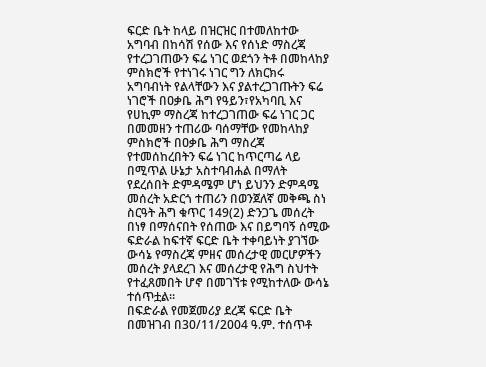ፍርድ ቤት ከላይ በዝርዝር በተመለከተው አግባብ በከሳሽ የሰው እና የሰነድ ማስረጃ የተረጋገጠውን ፍሬ ነገር ወደጎን ትቶ በመከላከያ ምስክሮች የተነገሩ ነገር ግን ለክርክሩ አግባብነት የልላቸውን እና ያልተረጋገጡትን ፍሬ ነገሮች በዐቃቤ ሕግ የዓይን፣የአካባቢ እና የሀኪም ማስረጃ ከተረጋገጠው ፍሬ ነገር ጋር በመመዘን ተጠሪው ባሰማቸው የመከላከያ ምስክሮች በዐቃቤ ሕግ ማስረጃ የተመሰከረበትን ፍሬ ነገር ከጥርጣሬ ላይ በሚጥል ሁኔታ አስተባብሐል በማለት የደረሰበት ድምዳሜም ሆነ ይህንን ድምዳሜ መሰረት አድርጎ ተጠሪን በወንጀለኛ መቅጫ ስነ ስርዓት ሕግ ቁጥር 149(2) ድንጋጌ መሰረት በነፃ በማሰናበት የሰጠው እና በይግባኝ ሰሚው ፍድራል ከፍተኛ ፍርድ ቤት ተቀባይነት ያገኘው ውሳኔ የማስረጃ ምዘና መሰረታዊ መርሆዎችን መሰረት ያላደረገ እና መሰረታዊ የሕግ ስህተት የተፈጸመበት ሆኖ በመገኘቱ የሚከተለው ውሳኔ ተሰጥቷል።
በፍድራል የመጀመሪያ ደረጃ ፍርድ ቤት በመዝገብ በ30/11/2004 ዓ.ም. ተሰጥቶ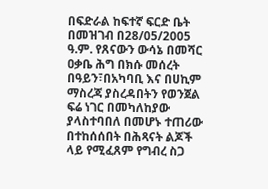በፍድራል ከፍተኛ ፍርድ ቤት በመዝገብ በ28/05/2005 ዓ.ም. የጸናውን ውሳኔ በመሻር ዐቃቤ ሕግ በክሱ መሰረት በዓይን፣በአካባቢ እና በሀኪም ማስረጃ ያስረዳበትን የወንጀል ፍሬ ነገር በመካለከያው ያላስተባበለ በመሆኑ ተጠሪው በተከሰሰበት በሕጻናት ልጆች ላይ የሚፈጸም የግብረ ስጋ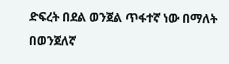ድፍረት በደል ወንጀል ጥፋተኛ ነው በማለት በወንጀለኛ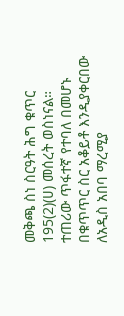መቅጫ ስነ ስርዓት ሕግ ቁጥር 195(2)(ሀ) መሰረት ወስነናል።
ተጠሪው ጥፋተኛ የተባለ በመሆኑ በቁጥጥር ስር አቆይቶ እንዲያቀርበው ለአዲስ አበባ ማረሚያ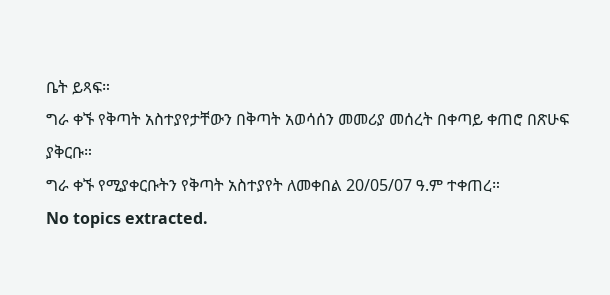ቤት ይጻፍ።
ግራ ቀኙ የቅጣት አስተያየታቸውን በቅጣት አወሳሰን መመሪያ መሰረት በቀጣይ ቀጠሮ በጽሁፍ ያቅርቡ።
ግራ ቀኙ የሚያቀርቡትን የቅጣት አስተያየት ለመቀበል 20/05/07 ዓ.ም ተቀጠረ።
No topics extracted.